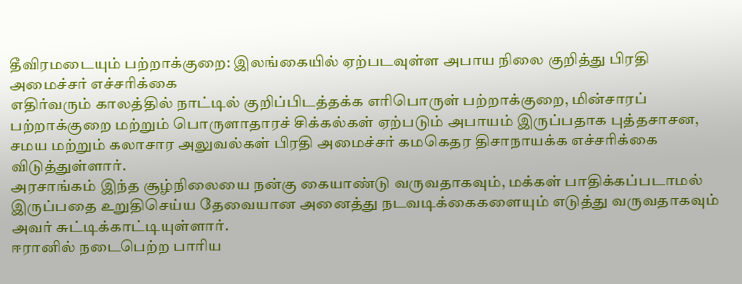தீவிரமடையும் பற்றாக்குறை: இலங்கையில் ஏற்படவுள்ள அபாய நிலை குறித்து பிரதி அமைச்சர் எச்சரிக்கை
எதிர்வரும் காலத்தில் நாட்டில் குறிப்பிடத்தக்க எரிபொருள் பற்றாக்குறை, மின்சாரப் பற்றாக்குறை மற்றும் பொருளாதாரச் சிக்கல்கள் ஏற்படும் அபாயம் இருப்பதாக புத்தசாசன, சமய மற்றும் கலாசார அலுவல்கள் பிரதி அமைச்சர் கமகெதர திசாநாயக்க எச்சரிக்கை விடுத்துள்ளார்.
அரசாங்கம் இந்த சூழ்நிலையை நன்கு கையாண்டு வருவதாகவும், மக்கள் பாதிக்கப்படாமல் இருப்பதை உறுதிசெய்ய தேவையான அனைத்து நடவடிக்கைகளையும் எடுத்து வருவதாகவும் அவர் சுட்டிக்காட்டியுள்ளார்.
ஈரானில் நடைபெற்ற பாரிய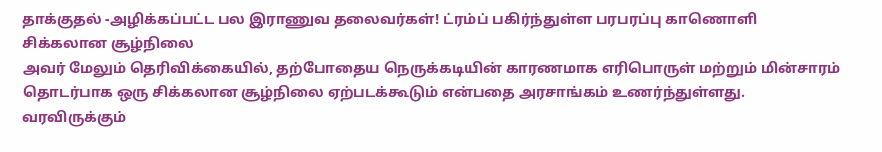தாக்குதல் -அழிக்கப்பட்ட பல இராணுவ தலைவர்கள்! ட்ரம்ப் பகிர்ந்துள்ள பரபரப்பு காணொளி
சிக்கலான சூழ்நிலை
அவர் மேலும் தெரிவிக்கையில், தற்போதைய நெருக்கடியின் காரணமாக எரிபொருள் மற்றும் மின்சாரம் தொடர்பாக ஒரு சிக்கலான சூழ்நிலை ஏற்படக்கூடும் என்பதை அரசாங்கம் உணர்ந்துள்ளது.
வரவிருக்கும்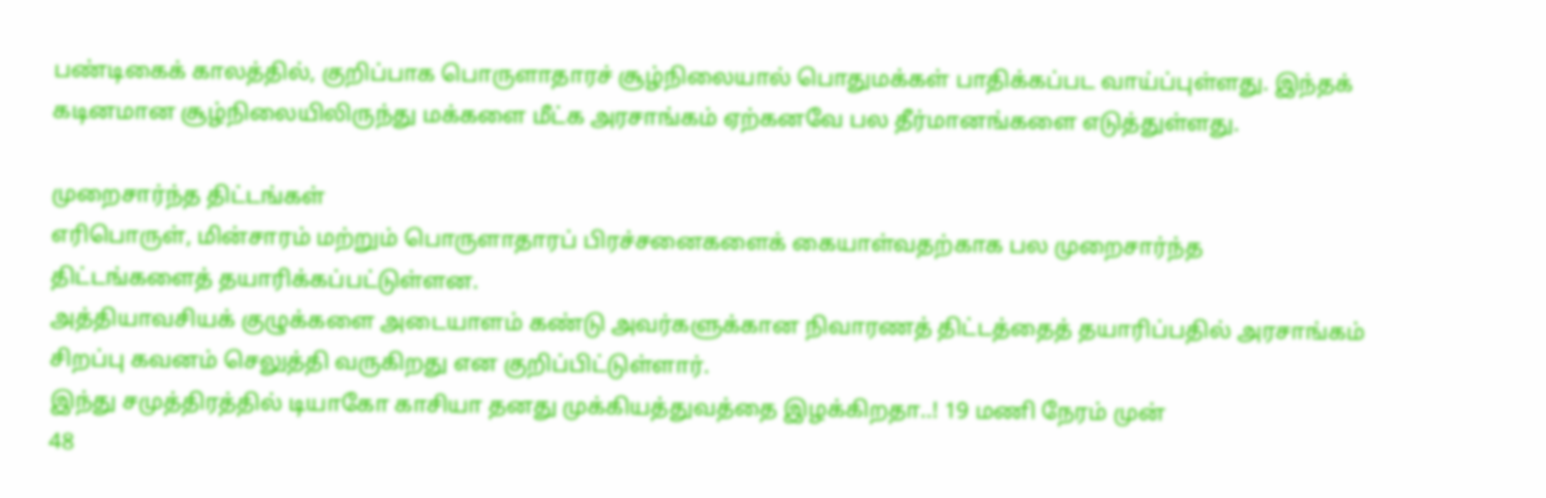பண்டிகைக் காலத்தில், குறிப்பாக பொருளாதாரச் சூழ்நிலையால் பொதுமக்கள் பாதிக்கப்பட வாய்ப்புள்ளது. இந்தக் கடினமான சூழ்நிலையிலிருந்து மக்களை மீட்க அரசாங்கம் ஏற்கனவே பல தீர்மானங்களை எடுத்துள்ளது.

முறைசார்ந்த திட்டங்கள்
எரிபொருள், மின்சாரம் மற்றும் பொருளாதாரப் பிரச்சனைகளைக் கையாள்வதற்காக பல முறைசார்ந்த திட்டங்களைத் தயாரிக்கப்பட்டுள்ளன.
அத்தியாவசியக் குழுக்களை அடையாளம் கண்டு அவர்களுக்கான நிவாரணத் திட்டத்தைத் தயாரிப்பதில் அரசாங்கம் சிறப்பு கவனம் செலுத்தி வருகிறது என குறிப்பிட்டுள்ளார்.
இந்து சமுத்திரத்தில் டியாகோ காசியா தனது முக்கியத்துவத்தை இழக்கிறதா..! 19 மணி நேரம் முன்
48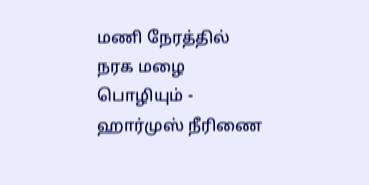மணி நேரத்தில் நரக மழை பொழியும் - ஹார்முஸ் நீரிணை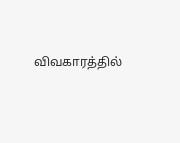விவகாரத்தில்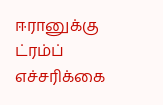ஈரானுக்கு ட்ரம்ப் எச்சரிக்கை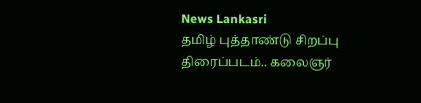News Lankasri
தமிழ் புத்தாண்டு சிறப்பு திரைப்படம்.. கலைஞர்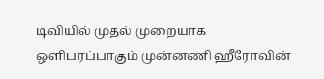டிவியில் முதல் முறையாக ஒளிபரப்பாகும் முன்னணி ஹீரோவின்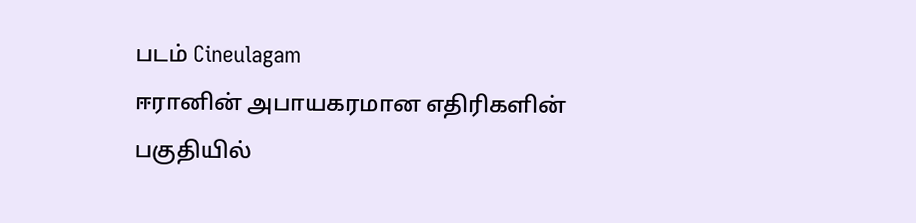படம் Cineulagam
ஈரானின் அபாயகரமான எதிரிகளின் பகுதியில்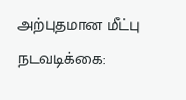அற்புதமான மீட்பு நடவடிக்கை: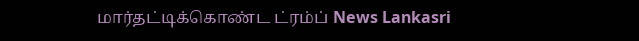மார்தட்டிக்கொண்ட ட்ரம்ப் News Lankasri